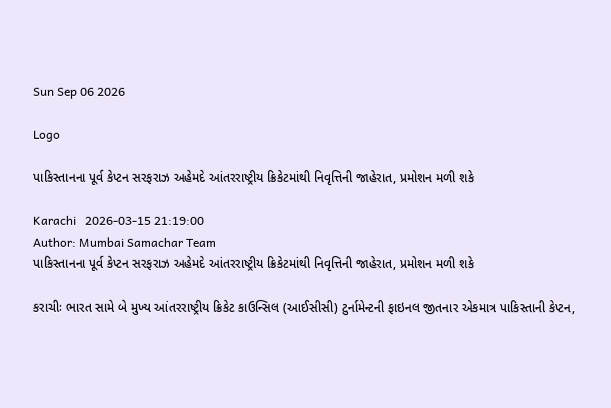Sun Sep 06 2026

Logo

પાકિસ્તાનના પૂર્વ કેપ્ટન સરફરાઝ અહેમદે આંતરરાષ્ટ્રીય ક્રિકેટમાંથી નિવૃત્તિની જાહેરાત, પ્રમોશન મળી શકે

Karachi   2026-03-15 21:19:00
Author: Mumbai Samachar Team
પાકિસ્તાનના પૂર્વ કેપ્ટન સરફરાઝ અહેમદે આંતરરાષ્ટ્રીય ક્રિકેટમાંથી નિવૃત્તિની જાહેરાત, પ્રમોશન મળી શકે

કરાચીઃ ભારત સામે બે મુખ્ય આંતરરાષ્ટ્રીય ક્રિકેટ કાઉન્સિલ (આઈસીસી) ટુર્નામેન્ટની ફાઇનલ જીતનાર એકમાત્ર પાકિસ્તાની કેપ્ટન,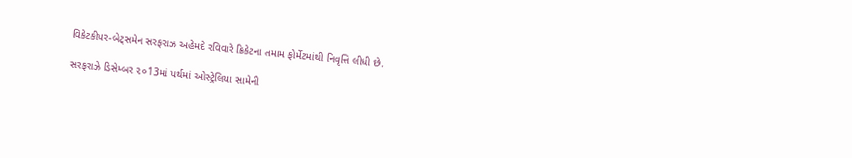વિકેટકીપર-બેટ્સમેન સરફરાઝ અહેમદે રવિવારે ક્રિકેટના તમામ ફોર્મેટમાંથી નિવૃત્તિ લીધી છે.

સરફરાઝે ડિસેમ્બર ૨૦13માં પર્થમાં ઓસ્ટ્રેલિયા સામેની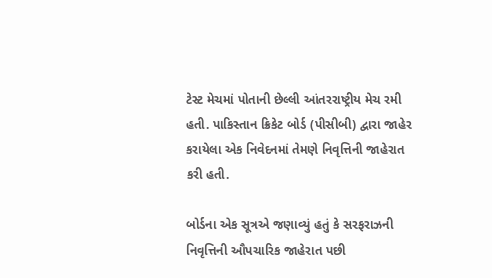ટેસ્ટ મેચમાં પોતાની છેલ્લી આંતરરાષ્ટ્રીય મેચ રમી હતી. પાકિસ્તાન ક્રિકેટ બોર્ડ (પીસીબી) દ્વારા જાહેર કરાયેલા એક નિવેદનમાં તેમણે નિવૃત્તિની જાહેરાત કરી હતી.

બોર્ડના એક સૂત્રએ જણાવ્યું હતું કે સરફરાઝની નિવૃત્તિની ઔપચારિક જાહેરાત પછી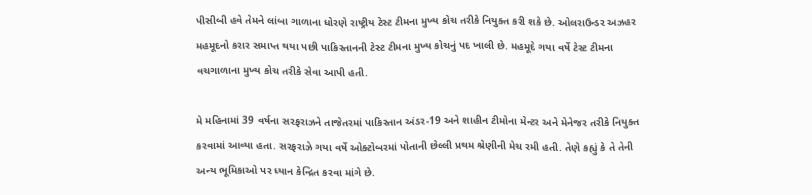પીસીબી હવે તેમને લાંબા ગાળાના ધોરણે રાષ્ટ્રીય ટેસ્ટ ટીમના મુખ્ય કોચ તરીકે નિયુક્ત કરી શકે છે. ઓલરાઉન્ડર અઝહર મહમૂદનો કરાર સમાપ્ત થયા પછી પાકિસ્તાનની ટેસ્ટ ટીમના મુખ્ય કોચનું પદ ખાલી છે. મહમૂદે ગયા વર્ષે ટેસ્ટ ટીમના વચગાળાના મુખ્ય કોચ તરીકે સેવા આપી હતી.

મે મહિનામાં 39 વર્ષના સરફરાઝને તાજેતરમાં પાકિસ્તાન અંડર-19 અને શાહીન ટીમોના મેન્ટર અને મેનેજર તરીકે નિયુક્ત કરવામાં આવ્યા હતા. સરફરાઝે ગયા વર્ષે ઓક્ટોબરમાં પોતાની છેલ્લી પ્રથમ શ્રેણીની મેચ રમી હતી. તેણે કહ્યું કે તે તેની અન્ય ભૂમિકાઓ પર ધ્યાન કેન્દ્રિત કરવા માંગે છે.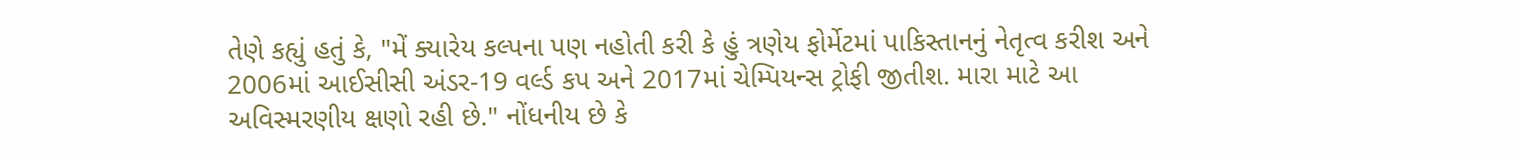તેણે કહ્યું હતું કે, "મેં ક્યારેય કલ્પના પણ નહોતી કરી કે હું ત્રણેય ફોર્મેટમાં પાકિસ્તાનનું નેતૃત્વ કરીશ અને 2006માં આઈસીસી અંડર-19 વર્લ્ડ કપ અને 2017માં ચેમ્પિયન્સ ટ્રોફી જીતીશ. મારા માટે આ અવિસ્મરણીય ક્ષણો રહી છે." નોંધનીય છે કે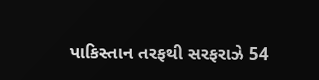પાકિસ્તાન તરફથી સરફરાઝે 54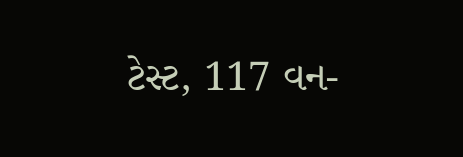ટેસ્ટ, 117 વન-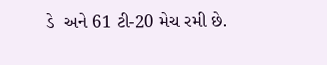ડે  અને 61 ટી-20 મેચ રમી છે.